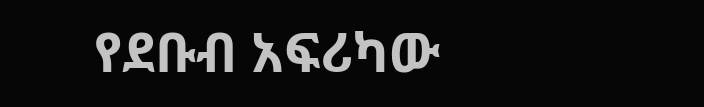የደቡብ አፍሪካው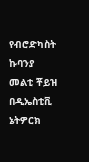የብሮድካስት ኩባንያ መልቲ ቾይዝ በዲኤስቲቪ ኔትዎርክ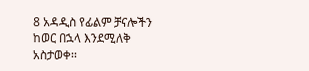8 አዳዲስ የፊልም ቻናሎችን ከወር በኋላ እንደሚለቅ አስታወቀ፡፡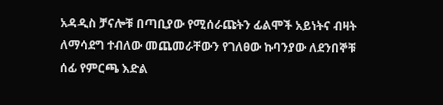አዳዲስ ቻናሎቹ በጣቢያው የሚሰራጩትን ፊልሞች አይነትና ብዛት ለማሳደግ ተብለው መጨመራቸውን የገለፀው ኩባንያው ለደንበኞቹ ሰፊ የምርጫ እድል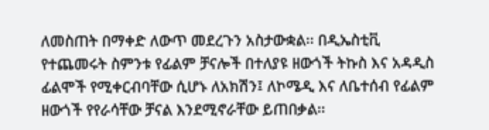ለመስጠት በማቀድ ለውጥ መደረጉን አስታውቋል፡፡ በዲኤስቲቪ የተጨመሩት ስምንቱ የፊልም ቻናሎች በተለያዩ ዘውጎች ትኩስ እና አዳዲስ ፊልሞች የሚቀርብባቸው ሲሆኑ ለአክሽን፤ ለኮሜዲ እና ለቤተሰብ የፊልም ዘውጎች የየራሳቸው ቻናል እንደሚኖራቸው ይጠበቃል፡፡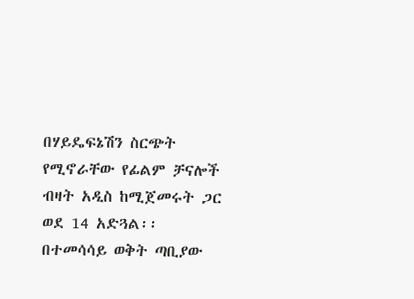በሃይዴፍኔሽን ስርጭት የሚኖራቸው የፊልም ቻናሎች ብዛት አዲስ ከሚጀመሩት ጋር ወደ 14 አድጓል፡፡ በተመሳሳይ ወቅት ጣቢያው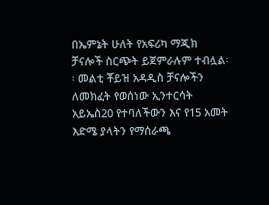በኤምኔት ሁለት የአፍሪካ ማጂክ ቻናሎች ስርጭት ይጀምራሉም ተብሏል፡፡ መልቲ ቾይዝ አዳዲስ ቻናሎችን ለመክፈት የወሰነው ኢንተርሳት አይኤስ20 የተባለችውን እና የ15 አመት እድሜ ያላትን የማሰራጫ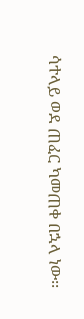ሳተላይ ወደ ጠፈር ካመጠቀ በኋላ ነው፡፡